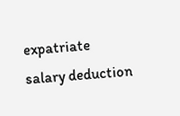expatriate salary deduction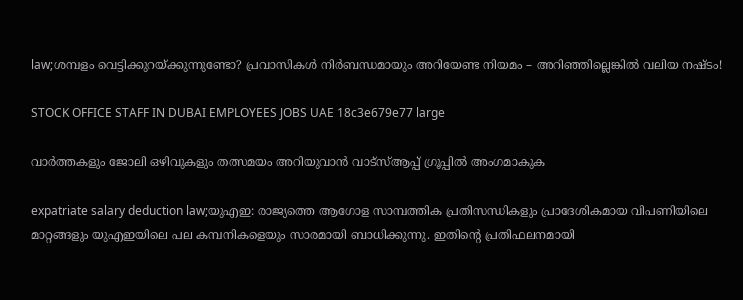law;ശമ്പളം വെട്ടിക്കുറയ്ക്കുന്നുണ്ടോ? പ്രവാസികൾ നിർബന്ധമായും അറിയേണ്ട നിയമം – അറിഞ്ഞില്ലെങ്കിൽ വലിയ നഷ്ടം!

STOCK OFFICE STAFF IN DUBAI EMPLOYEES JOBS UAE 18c3e679e77 large

വാർത്തകളും ജോലി ഒഴിവുകളും തത്സമയം അറിയുവാൻ വാട്സ്ആപ്പ് ഗ്രൂപ്പിൽ അംഗമാകുക

expatriate salary deduction law;യുഎഇ: രാജ്യത്തെ ആഗോള സാമ്പത്തിക പ്രതിസന്ധികളും പ്രാദേശികമായ വിപണിയിലെ മാറ്റങ്ങളും യുഎഇയിലെ പല കമ്പനികളെയും സാരമായി ബാധിക്കുന്നു. ഇതിന്റെ പ്രതിഫലനമായി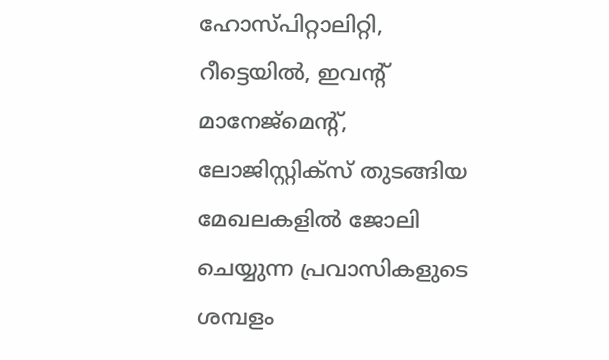ഹോസ്പിറ്റാലിറ്റി, റീട്ടെയിൽ, ഇവന്റ് മാനേജ്‌മെന്റ്, ലോജിസ്റ്റിക്സ് തുടങ്ങിയ മേഖലകളിൽ ജോലി ചെയ്യുന്ന പ്രവാസികളുടെ ശമ്പളം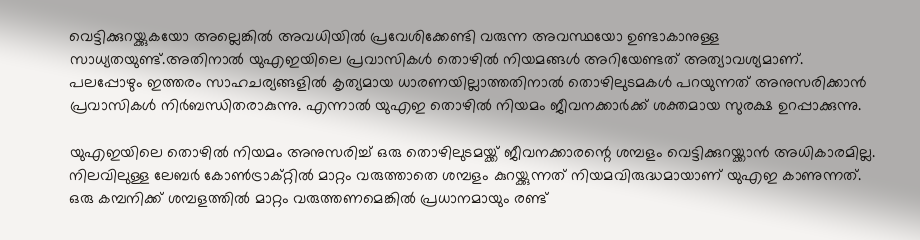വെട്ടിക്കുറയ്ക്കുകയോ അല്ലെങ്കിൽ അവധിയിൽ പ്രവേശിക്കേണ്ടി വരുന്ന അവസ്ഥയോ ഉണ്ടാകാനുള്ള സാധ്യതയുണ്ട്.അതിനാൽ യുഎഇയിലെ പ്രവാസികൾ തൊഴിൽ നിയമങ്ങൾ അറിയേണ്ടത് അത്യാവശ്യമാണ്. പലപ്പോഴും ഇത്തരം സാഹചര്യങ്ങളിൽ കൃത്യമായ ധാരണയില്ലാത്തതിനാൽ തൊഴിലുടമകൾ പറയുന്നത് അനുസരിക്കാൻ പ്രവാസികൾ നിർബന്ധിതരാകുന്നു. എന്നാൽ യുഎഇ തൊഴിൽ നിയമം ജീവനക്കാർക്ക് ശക്തമായ സുരക്ഷ ഉറപ്പാക്കുന്നു.

യുഎഇയിലെ തൊഴിൽ നിയമം അനുസരിച്ച് ഒരു തൊഴിലുടമയ്ക്ക് ജീവനക്കാരന്റെ ശമ്പളം വെട്ടിക്കുറയ്ക്കാൻ അധികാരമില്ല. നിലവിലുള്ള ലേബർ കോൺട്രാക്റ്റിൽ മാറ്റം വരുത്താതെ ശമ്പളം കുറയ്ക്കുന്നത് നിയമവിരുദ്ധമായാണ് യുഎഇ കാണുന്നത്. ഒരു കമ്പനിക്ക് ശമ്പളത്തിൽ മാറ്റം വരുത്തണമെങ്കിൽ പ്രധാനമായും രണ്ട്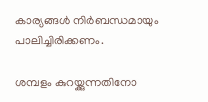കാര്യങ്ങൾ നിർബന്ധമായും പാലിച്ചിരിക്കണം.

ശമ്പളം കുറയ്ക്കുന്നതിനോ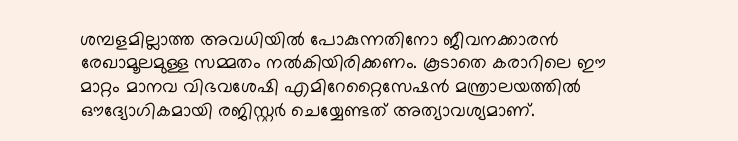ശമ്പളമില്ലാത്ത അവധിയിൽ പോകുന്നതിനോ ജീവനക്കാരൻ രേഖാമൂലമുള്ള സമ്മതം നൽകിയിരിക്കണം. കൂടാതെ കരാറിലെ ഈ മാറ്റം മാനവ വിഭവശേഷി എമിറേറ്റൈസേഷൻ മന്ത്രാലയത്തിൽ ഔദ്യോഗികമായി രജിസ്റ്റർ ചെയ്യേണ്ടത് അത്യാവശ്യമാണ്.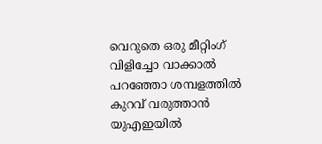വെറുതെ ഒരു മീറ്റിംഗ് വിളിച്ചോ വാക്കാൽ പറഞ്ഞോ ശമ്പളത്തിൽ കുറവ് വരുത്താൻ യുഎഇയിൽ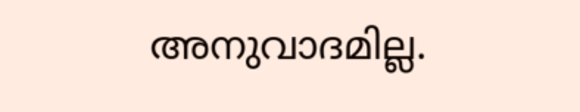അനുവാദമില്ല.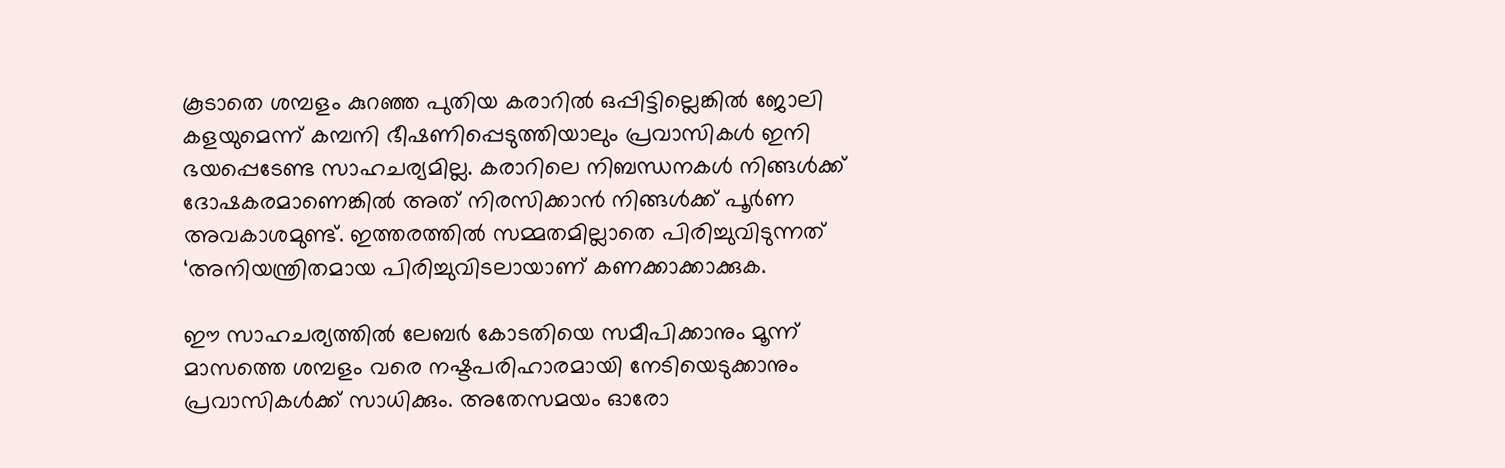കൂടാതെ ശമ്പളം കുറഞ്ഞ പുതിയ കരാറിൽ ഒപ്പിട്ടില്ലെങ്കിൽ ജോലി കളയുമെന്ന് കമ്പനി ഭീഷണിപ്പെടുത്തിയാലും പ്രവാസികൾ ഇനി ഭയപ്പെടേണ്ട സാഹചര്യമില്ല. കരാറിലെ നിബന്ധനകൾ നിങ്ങൾക്ക് ദോഷകരമാണെങ്കിൽ അത് നിരസിക്കാൻ നിങ്ങൾക്ക് പൂർണ അവകാശമുണ്ട്. ഇത്തരത്തിൽ സമ്മതമില്ലാതെ പിരിച്ചുവിടുന്നത് ‘അനിയന്ത്രിതമായ പിരിച്ചുവിടലായാണ് കണക്കാക്കാക്കുക.

ഈ സാഹചര്യത്തിൽ ലേബർ കോടതിയെ സമീപിക്കാനും മൂന്ന് മാസത്തെ ശമ്പളം വരെ നഷ്ടപരിഹാരമായി നേടിയെടുക്കാനും പ്രവാസികൾക്ക് സാധിക്കും. അതേസമയം ഓരോ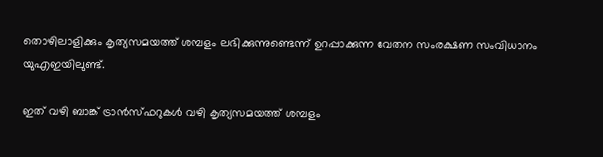തൊഴിലാളിക്കും കൃത്യസമയത്ത് ശമ്പളം ലഭിക്കുന്നുണ്ടെന്ന് ഉറപ്പാക്കുന്ന വേതന സംരക്ഷണ സംവിധാനം യുഎഇയിലുണ്ട്.

ഇത് വഴി ബാങ്ക് ട്രാൻസ്ഫറുകൾ വഴി കൃത്യസമയത്ത് ശമ്പളം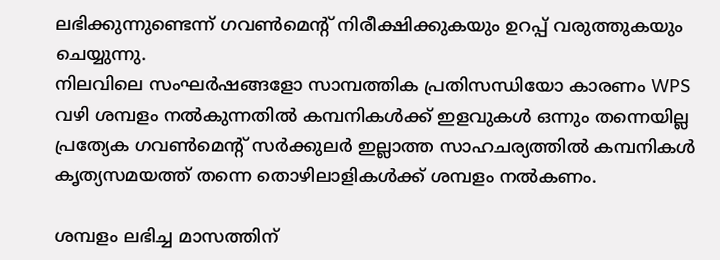ലഭിക്കുന്നുണ്ടെന്ന് ഗവൺമെന്റ് നിരീക്ഷിക്കുകയും ഉറപ്പ് വരുത്തുകയും ചെയ്യുന്നു.
നിലവിലെ സംഘർഷങ്ങളോ സാമ്പത്തിക പ്രതിസന്ധിയോ കാരണം WPS വഴി ശമ്പളം നൽകുന്നതിൽ കമ്പനികൾക്ക് ഇളവുകൾ ഒന്നും തന്നെയില്ല പ്രത്യേക ഗവൺമെന്റ് സർക്കുലർ ഇല്ലാത്ത സാഹചര്യത്തിൽ കമ്പനികൾ കൃത്യസമയത്ത് തന്നെ തൊഴിലാളികൾക്ക് ശമ്പളം നൽകണം.

ശമ്പളം ലഭിച്ച മാസത്തിന്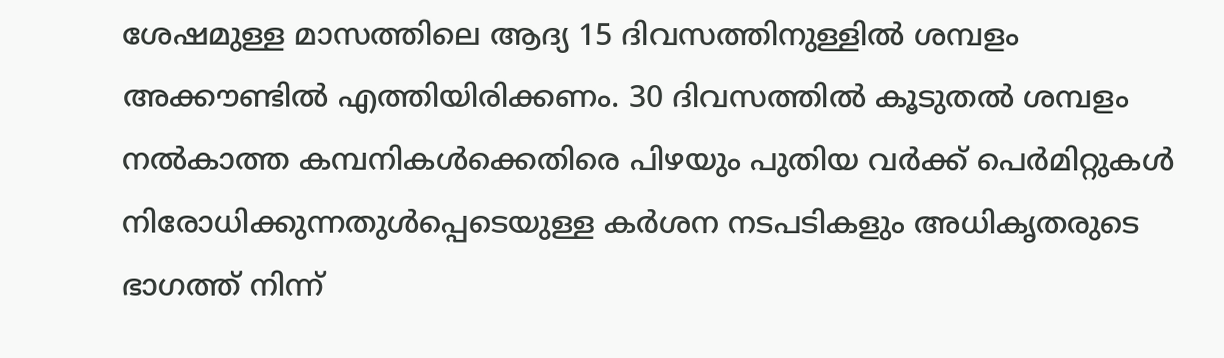ശേഷമുള്ള മാസത്തിലെ ആദ്യ 15 ദിവസത്തിനുള്ളിൽ ശമ്പളം അക്കൗണ്ടിൽ എത്തിയിരിക്കണം. 30 ദിവസത്തിൽ കൂടുതൽ ശമ്പളം നൽകാത്ത കമ്പനികൾക്കെതിരെ പിഴയും പുതിയ വർക്ക് പെർമിറ്റുകൾ നിരോധിക്കുന്നതുൾപ്പെടെയുള്ള കർശന നടപടികളും അധികൃതരുടെ ഭാഗത്ത് നിന്ന്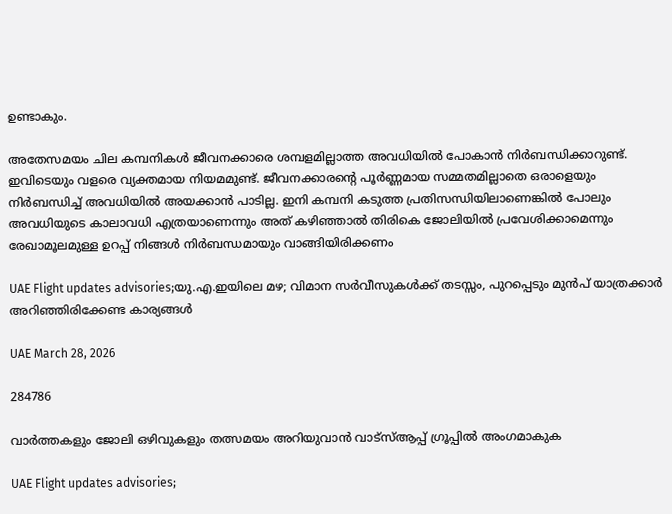ഉണ്ടാകും.

അതേസമയം ചില കമ്പനികൾ ജീവനക്കാരെ ശമ്പളമില്ലാത്ത അവധിയിൽ പോകാൻ നിർബന്ധിക്കാറുണ്ട്. ഇവിടെയും വളരെ വ്യക്തമായ നിയമമുണ്ട്. ജീവനക്കാരന്റെ പൂർണ്ണമായ സമ്മതമില്ലാതെ ഒരാളെയും നിർബന്ധിച്ച് അവധിയിൽ അയക്കാൻ പാടില്ല. ഇനി കമ്പനി കടുത്ത പ്രതിസന്ധിയിലാണെങ്കിൽ പോലും അവധിയുടെ കാലാവധി എത്രയാണെന്നും അത് കഴിഞ്ഞാൽ തിരികെ ജോലിയിൽ പ്രവേശിക്കാമെന്നും രേഖാമൂലമുള്ള ഉറപ്പ് നിങ്ങൾ നിർബന്ധമായും വാങ്ങിയിരിക്കണം

UAE Flight updates advisories;യു.എ.ഇയിലെ മഴ; വിമാന സർവീസുകൾക്ക് തടസ്സം, പുറപ്പെടും മുൻപ് യാത്രക്കാർ അറിഞ്ഞിരിക്കേണ്ട കാര്യങ്ങൾ

UAE March 28, 2026

284786

വാർത്തകളും ജോലി ഒഴിവുകളും തത്സമയം അറിയുവാൻ വാട്സ്ആപ്പ് ഗ്രൂപ്പിൽ അംഗമാകുക

UAE Flight updates advisories;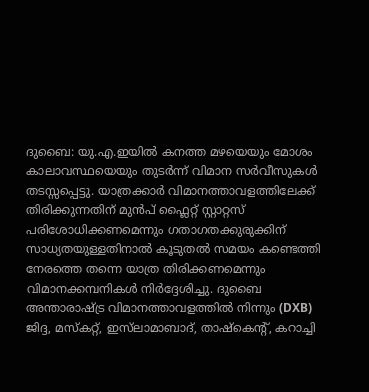ദുബൈ: യു.എ.ഇയിൽ കനത്ത മഴയെയും മോശം കാലാവസ്ഥയെയും തുടർന്ന് വിമാന സർവീസുകൾ തടസ്സപ്പെട്ടു. യാത്രക്കാർ വിമാനത്താവളത്തിലേക്ക് തിരിക്കുന്നതിന് മുൻപ് ഫ്ലൈറ്റ് സ്റ്റാറ്റസ് പരിശോധിക്കണമെന്നും ഗതാഗതക്കുരുക്കിന് സാധ്യതയുള്ളതിനാൽ കൂടുതൽ സമയം കണ്ടെത്തി നേരത്തെ തന്നെ യാത്ര തിരിക്കണമെന്നും വിമാനക്കമ്പനികൾ നിർദ്ദേശിച്ചു. ദുബൈ അന്താരാഷ്ട്ര വിമാനത്താവളത്തിൽ നിന്നും (DXB) ജിദ്ദ, മസ്കറ്റ്, ഇസ്‌ലാമാബാദ്, താഷ്കെൻ്റ്, കറാച്ചി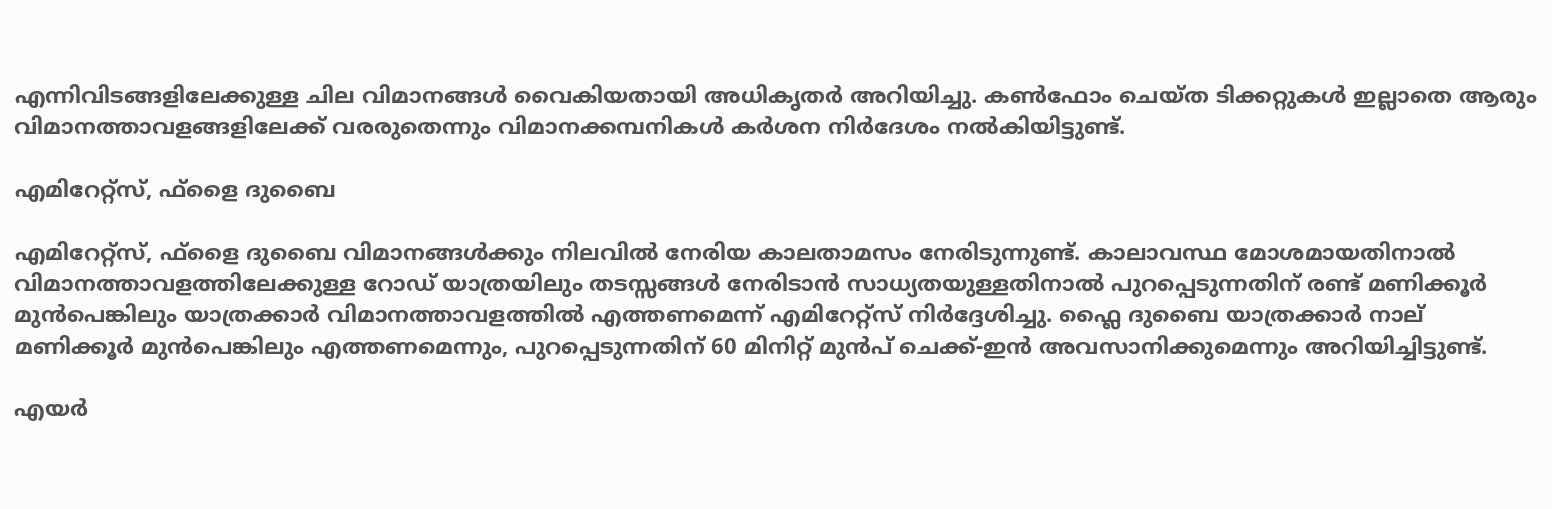എന്നിവിടങ്ങളിലേക്കുള്ള ചില വിമാനങ്ങൾ വൈകിയതായി അധികൃതർ അറിയിച്ചു. കൺഫോം ചെയ്ത ടിക്കറ്റുകൾ ഇല്ലാതെ ആരും വിമാനത്താവളങ്ങളിലേക്ക് വരരുതെന്നും വിമാനക്കമ്പനികൾ കർശന നിർദേശം നൽകിയിട്ടുണ്ട്.

എമിറേറ്റ്സ്, ഫ്ളൈ ദുബൈ

എമിറേറ്റ്സ്, ഫ്ളൈ ദുബൈ വിമാനങ്ങൾക്കും നിലവിൽ നേരിയ കാലതാമസം നേരിടുന്നുണ്ട്. കാലാവസ്ഥ മോശമായതിനാൽ വിമാനത്താവളത്തിലേക്കുള്ള റോഡ് യാത്രയിലും തടസ്സങ്ങൾ നേരിടാൻ സാധ്യതയുള്ളതിനാൽ പുറപ്പെടുന്നതിന് രണ്ട് മണിക്കൂർ മുൻപെങ്കിലും യാത്രക്കാർ വിമാനത്താവളത്തിൽ എത്തണമെന്ന് എമിറേറ്റ്സ് നിർദ്ദേശിച്ചു. ഫ്ലൈ ദുബൈ യാത്രക്കാർ നാല് മണിക്കൂർ മുൻപെങ്കിലും എത്തണമെന്നും, പുറപ്പെടുന്നതിന് 60 മിനിറ്റ് മുൻപ് ചെക്ക്-ഇൻ അവസാനിക്കുമെന്നും അറിയിച്ചിട്ടുണ്ട്.

എയർ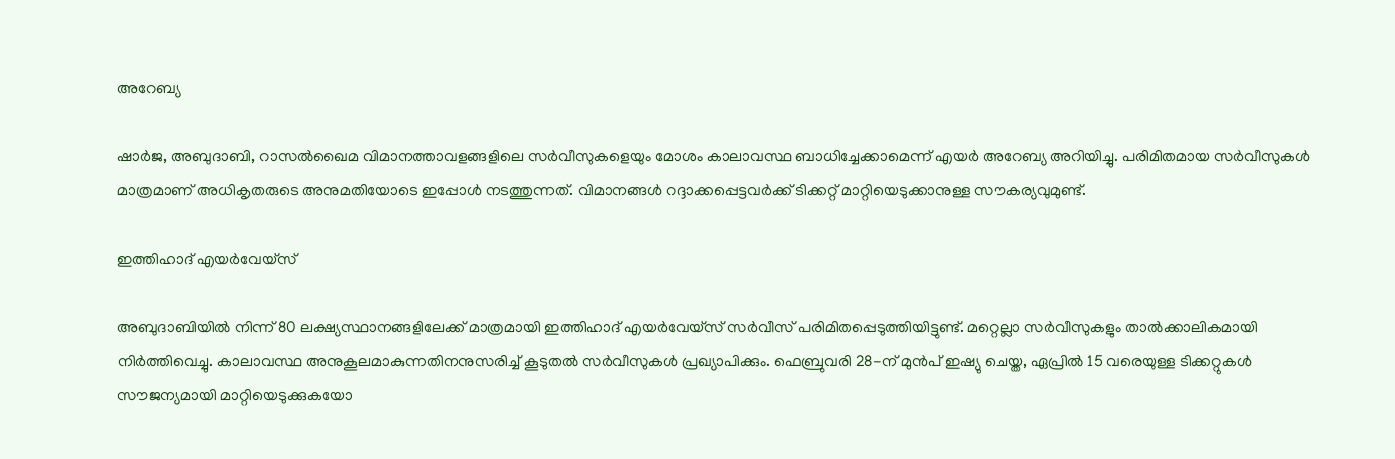അറേബ്യ

ഷാർജ, അബുദാബി, റാസൽഖൈമ വിമാനത്താവളങ്ങളിലെ സർവീസുകളെയും മോശം കാലാവസ്ഥ ബാധിച്ചേക്കാമെന്ന് എയർ അറേബ്യ അറിയിച്ചു. പരിമിതമായ സർവീസുകൾ മാത്രമാണ് അധികൃതരുടെ അനുമതിയോടെ ഇപ്പോൾ നടത്തുന്നത്. വിമാനങ്ങൾ റദ്ദാക്കപ്പെട്ടവർക്ക് ടിക്കറ്റ് മാറ്റിയെടുക്കാനുള്ള സൗകര്യവുമുണ്ട്.

ഇത്തിഹാദ് എയർവേയ്‌സ്

അബുദാബിയിൽ നിന്ന് 80 ലക്ഷ്യസ്ഥാനങ്ങളിലേക്ക് മാത്രമായി ഇത്തിഹാദ് എയർവേയ്‌സ് സർവീസ് പരിമിതപ്പെടുത്തിയിട്ടുണ്ട്. മറ്റെല്ലാ സർവീസുകളും താൽക്കാലികമായി നിർത്തിവെച്ചു. കാലാവസ്ഥ അനുകൂലമാകുന്നതിനനുസരിച്ച് കൂടുതൽ സർവീസുകൾ പ്രഖ്യാപിക്കും. ഫെബ്രുവരി 28-ന് മുൻപ് ഇഷ്യു ചെയ്ത, ഏപ്രിൽ 15 വരെയുള്ള ടിക്കറ്റുകൾ സൗജന്യമായി മാറ്റിയെടുക്കുകയോ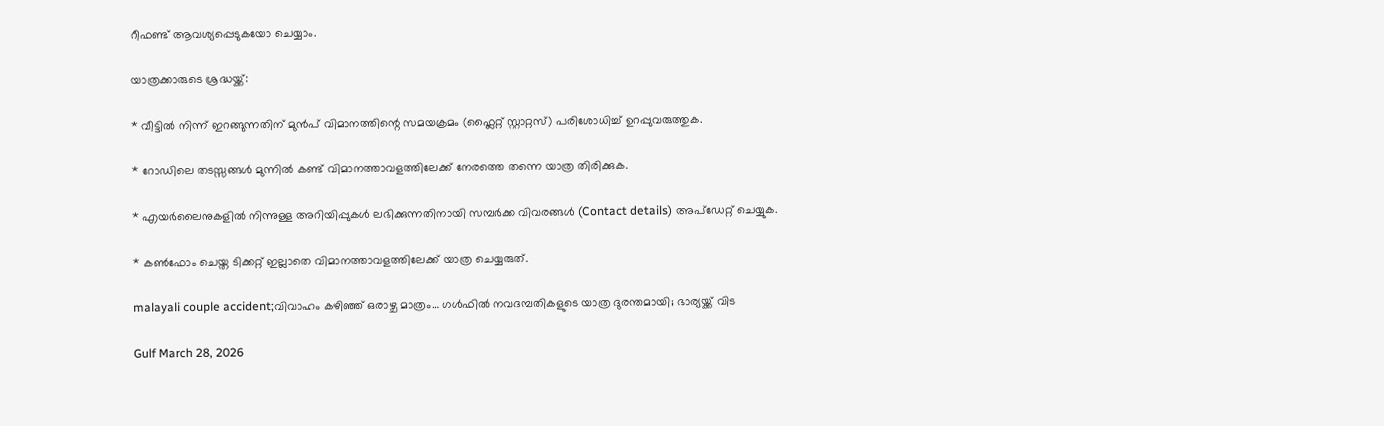റീഫണ്ട് ആവശ്യപ്പെടുകയോ ചെയ്യാം.

യാത്രക്കാരുടെ ശ്രദ്ധയ്ക്ക്:

* വീട്ടിൽ നിന്ന് ഇറങ്ങുന്നതിന് മുൻപ് വിമാനത്തിന്റെ സമയക്രമം (ഫ്ലൈറ്റ് സ്റ്റാറ്റസ്) പരിശോധിച്ച് ഉറപ്പുവരുത്തുക.

* റോഡിലെ തടസ്സങ്ങൾ മുന്നിൽ കണ്ട് വിമാനത്താവളത്തിലേക്ക് നേരത്തെ തന്നെ യാത്ര തിരിക്കുക.

* എയർലൈനുകളിൽ നിന്നുള്ള അറിയിപ്പുകൾ ലഭിക്കുന്നതിനായി സമ്പർക്ക വിവരങ്ങൾ (Contact details) അപ്ഡേറ്റ് ചെയ്യുക.

* കൺഫോം ചെയ്ത ടിക്കറ്റ് ഇല്ലാതെ വിമാനത്താവളത്തിലേക്ക് യാത്ര ചെയ്യരുത്.

malayali couple accident;വിവാഹം കഴിഞ്ഞ് ഒരാഴ്ച മാത്രം… ഗൾഫിൽ നവദമ്പതികളുടെ യാത്ര ദുരന്തമായി; ഭാര്യയ്ക്ക് വിട

Gulf March 28, 2026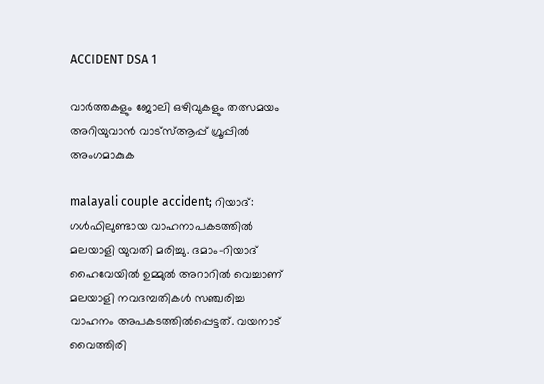ACCIDENT DSA 1

വാർത്തകളും ജോലി ഒഴിവുകളും തത്സമയം അറിയുവാൻ വാട്സ്ആപ്പ് ഗ്രൂപ്പിൽ അംഗമാകുക

malayali couple accident; റിയാദ്: ഗൾഫിലുണ്ടായ വാഹനാപകടത്തിൽ മലയാളി യുവതി മരിച്ചു. ദമാം-റിയാദ് ഹൈവേയിൽ ഉമ്മുൽ അറാറിൽ വെച്ചാണ് മലയാളി നവദമ്പതികൾ സഞ്ചരിച്ച വാഹനം അപകടത്തിൽപ്പെട്ടത്. വയനാട് വൈത്തിരി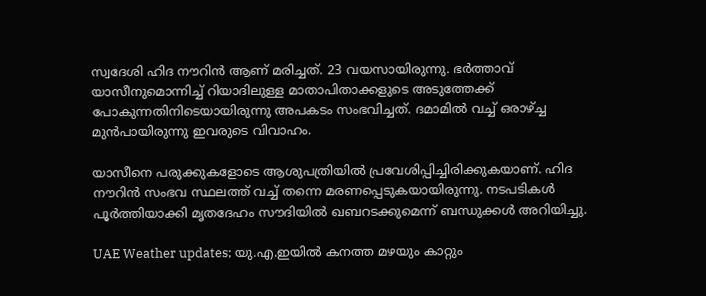സ്വദേശി ഹിദ നൗറിൻ ആണ് മരിച്ചത്. 23 വയസായിരുന്നു. ഭർത്താവ് യാസീനുമൊന്നിച്ച് റിയാദിലുള്ള മാതാപിതാക്കളുടെ അടുത്തേക്ക് പോകുന്നതിനിടെയായിരുന്നു അപകടം സംഭവിച്ചത്. ദമാമിൽ വച്ച് ഒരാഴ്ച്ച മുൻപായിരുന്നു ഇവരുടെ വിവാഹം.

യാസീനെ പരുക്കുകളോടെ ആശുപത്രിയിൽ പ്രവേശിപ്പിച്ചിരിക്കുകയാണ്. ഹിദ നൗറിൻ സംഭവ സ്ഥലത്ത് വച്ച് തന്നെ മരണപ്പെടുകയായിരുന്നു. നടപടികൾ പൂർത്തിയാക്കി മൃതദേഹം സൗദിയിൽ ഖബറടക്കുമെന്ന് ബന്ധുക്കൾ അറിയിച്ചു.

UAE Weather updates; യു.എ.ഇയിൽ കനത്ത മഴയും കാറ്റും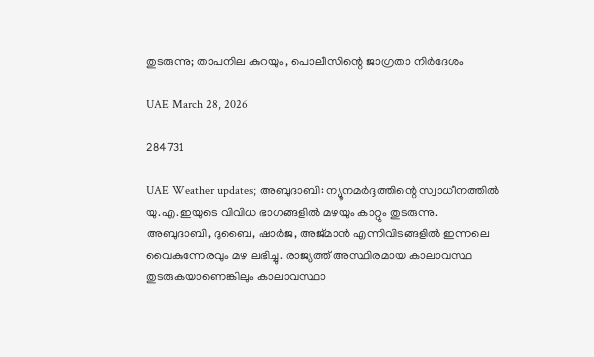തുടരുന്നു; താപനില കുറയും, പൊലീസിന്റെ ജാഗ്രതാ നിർദേശം

UAE March 28, 2026

284731

UAE Weather updates; അബുദാബി: ന്യൂനമർദ്ദത്തിന്റെ സ്വാധീനത്തിൽ യു.എ.ഇയുടെ വിവിധ ഭാഗങ്ങളിൽ മഴയും കാറ്റും തുടരുന്നു. അബുദാബി, ദുബൈ, ഷാർജ, അജ്മാൻ എന്നിവിടങ്ങളിൽ ഇന്നലെ വൈകുന്നേരവും മഴ ലഭിച്ചു. രാജ്യത്ത് അസ്ഥിരമായ കാലാവസ്ഥ തുടരുകയാണെങ്കിലും കാലാവസ്ഥാ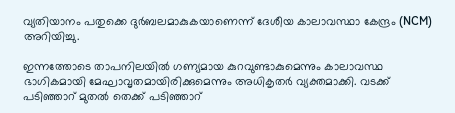വ്യതിയാനം പതുക്കെ ദുർബലമാകുകയാണെന്ന് ദേശീയ കാലാവസ്ഥാ കേന്ദ്രം (NCM) അറിയിച്ചു.

ഇന്നത്തോടെ താപനിലയിൽ ഗണ്യമായ കുറവുണ്ടാകുമെന്നും കാലാവസ്ഥ ഭാഗികമായി മേഘാവൃതമായിരിക്കുമെന്നും അധികൃതർ വ്യക്തമാക്കി. വടക്ക് പടിഞ്ഞാറ് മുതൽ തെക്ക് പടിഞ്ഞാറ്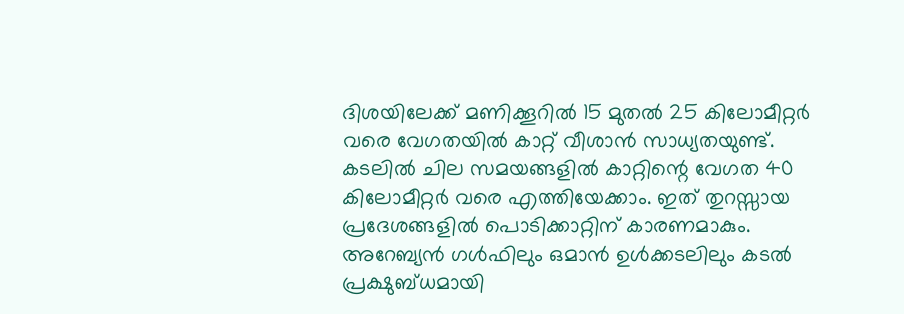ദിശയിലേക്ക് മണിക്കൂറിൽ 15 മുതൽ 25 കിലോമീറ്റർ വരെ വേഗതയിൽ കാറ്റ് വീശാൻ സാധ്യതയുണ്ട്. കടലിൽ ചില സമയങ്ങളിൽ കാറ്റിന്റെ വേഗത 40 കിലോമീറ്റർ വരെ എത്തിയേക്കാം. ഇത് തുറസ്സായ പ്രദേശങ്ങളിൽ പൊടിക്കാറ്റിന് കാരണമാകും. അറേബ്യൻ ഗൾഫിലും ഒമാൻ ഉൾക്കടലിലും കടൽ പ്രക്ഷുബ്ധമായി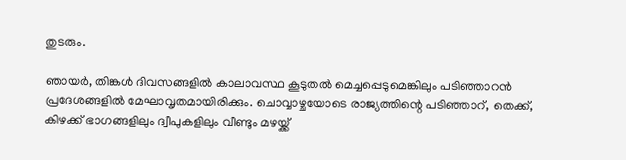തുടരും.

ഞായർ, തിങ്കൾ ദിവസങ്ങളിൽ കാലാവസ്ഥ കൂടുതൽ മെച്ചപ്പെടുമെങ്കിലും പടിഞ്ഞാറൻ പ്രദേശങ്ങളിൽ മേഘാവൃതമായിരിക്കും. ചൊവ്വാഴ്ചയോടെ രാജ്യത്തിന്റെ പടിഞ്ഞാറ്, തെക്ക്, കിഴക്ക് ഭാഗങ്ങളിലും ദ്വീപുകളിലും വീണ്ടും മഴയ്ക്ക്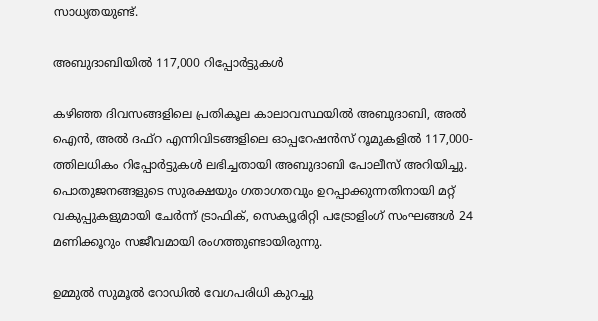സാധ്യതയുണ്ട്.

അബുദാബിയിൽ 117,000 റിപ്പോർട്ടുകൾ

കഴിഞ്ഞ ദിവസങ്ങളിലെ പ്രതികൂല കാലാവസ്ഥയിൽ അബുദാബി, അൽ ഐൻ, അൽ ദഫ്റ എന്നിവിടങ്ങളിലെ ഓപ്പറേഷൻസ് റൂമുകളിൽ 117,000-ത്തിലധികം റിപ്പോർട്ടുകൾ ലഭിച്ചതായി അബുദാബി പോലീസ് അറിയിച്ചു. പൊതുജനങ്ങളുടെ സുരക്ഷയും ഗതാഗതവും ഉറപ്പാക്കുന്നതിനായി മറ്റ് വകുപ്പുകളുമായി ചേർന്ന് ട്രാഫിക്, സെക്യൂരിറ്റി പട്രോളിംഗ് സംഘങ്ങൾ 24 മണിക്കൂറും സജീവമായി രംഗത്തുണ്ടായിരുന്നു.

ഉമ്മുൽ സുമൂൽ റോഡിൽ വേഗപരിധി കുറച്ചു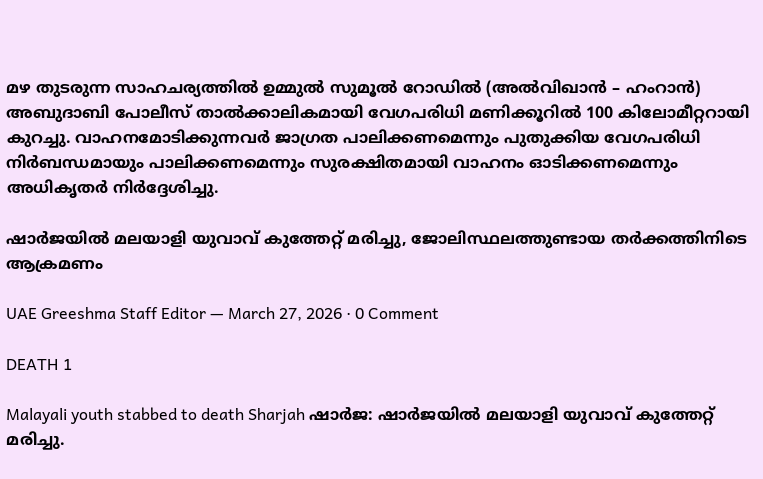മഴ തുടരുന്ന സാഹചര്യത്തിൽ ഉമ്മുൽ സുമൂൽ റോഡിൽ (അൽവിഖാൻ – ഹംറാൻ) അബുദാബി പോലീസ് താൽക്കാലികമായി വേഗപരിധി മണിക്കൂറിൽ 100 കിലോമീറ്ററായി കുറച്ചു. വാഹനമോടിക്കുന്നവർ ജാഗ്രത പാലിക്കണമെന്നും പുതുക്കിയ വേഗപരിധി നിർബന്ധമായും പാലിക്കണമെന്നും സുരക്ഷിതമായി വാഹനം ഓടിക്കണമെന്നും അധികൃതർ നിർദ്ദേശിച്ചു.

ഷാർജയിൽ മലയാളി യുവാവ് കുത്തേറ്റ് മരിച്ചു, ജോലിസ്ഥലത്തുണ്ടായ തർക്കത്തിനിടെ ആക്രമണം

UAE Greeshma Staff Editor — March 27, 2026 · 0 Comment

DEATH 1

Malayali youth stabbed to death Sharjah ഷാർജ: ഷാർജയിൽ മലയാളി യുവാവ് കുത്തേറ്റ് മരിച്ചു.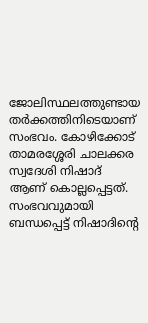ജോലിസ്ഥലത്തുണ്ടായ തർക്കത്തിനിടെയാണ് സംഭവം. കോഴിക്കോട് താമരശ്ശേരി ചാലക്കര സ്വദേശി നിഷാദ് ആണ് കൊല്ലപ്പെട്ടത്. സംഭവവുമായി ബന്ധപ്പെട്ട് നിഷാദിന്റെ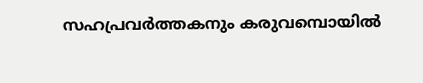സഹപ്രവർത്തകനും കരുവമ്പൊയിൽ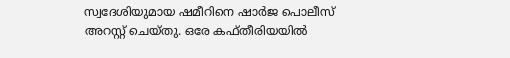സ്വദേശിയുമായ ഷമീറിനെ ഷാർജ പൊലീസ് അറസ്റ്റ് ചെയ്തു. ഒരേ കഫ്തീരിയയിൽ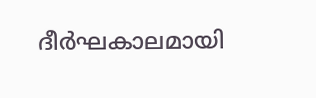ദീർഘകാലമായി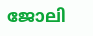ജോലി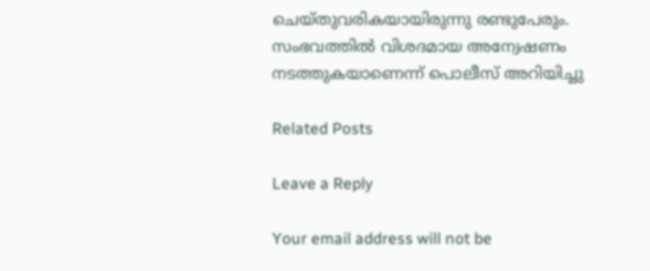ചെയ്തുവരികയായിരുന്നു രണ്ടുപേരും. സംഭവത്തിൽ വിശദമായ അന്വേഷണം നടത്തുകയാണെന്ന് പൊലീസ് അറിയിച്ചു

Related Posts

Leave a Reply

Your email address will not be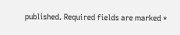published. Required fields are marked *